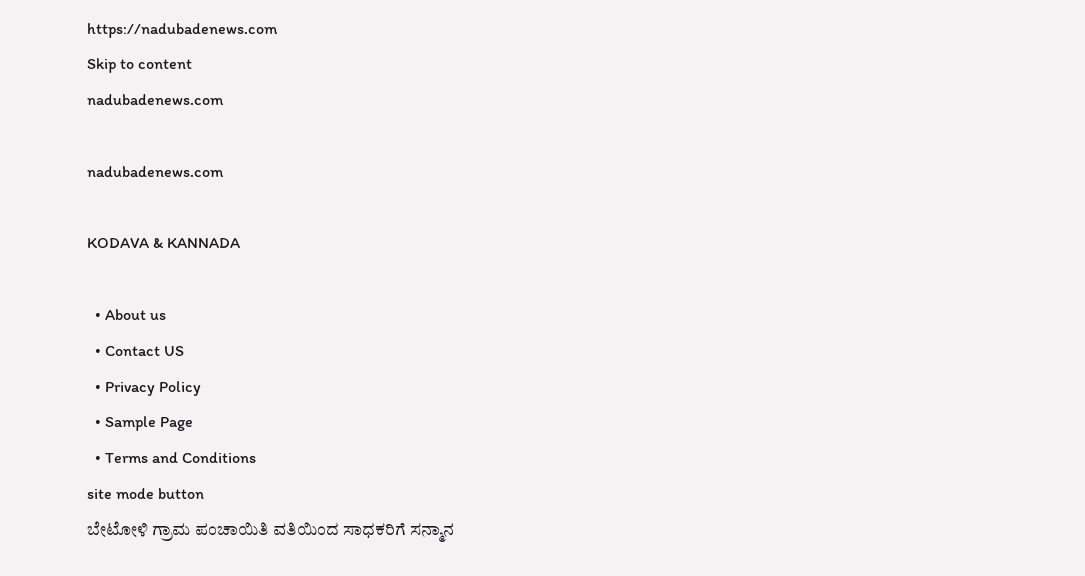https://nadubadenews.com
Skip to content
nadubadenews.com

nadubadenews.com

KODAVA & KANNADA

  • About us
  • Contact US
  • Privacy Policy
  • Sample Page
  • Terms and Conditions
site mode button
ಬೇಟೋಳಿ ಗ್ರಾಮ ಪಂಚಾಯಿತಿ ವತಿಯಿಂದ ಸಾಧಕರಿಗೆ ಸನ್ಮಾನ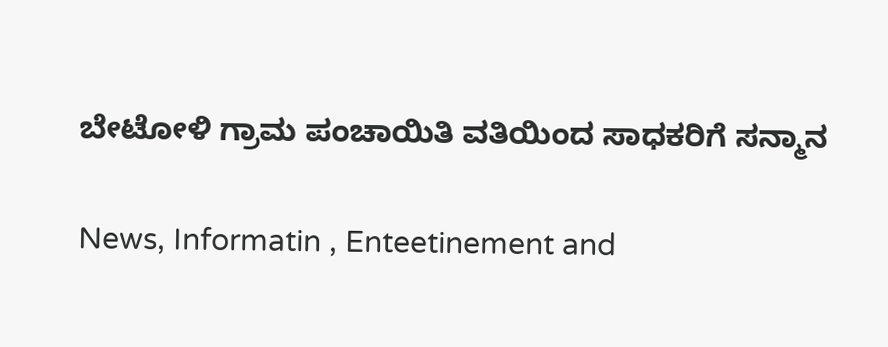ಬೇಟೋಳಿ ಗ್ರಾಮ ಪಂಚಾಯಿತಿ ವತಿಯಿಂದ ಸಾಧಕರಿಗೆ ಸನ್ಮಾನ

News, Informatin , Enteetinement and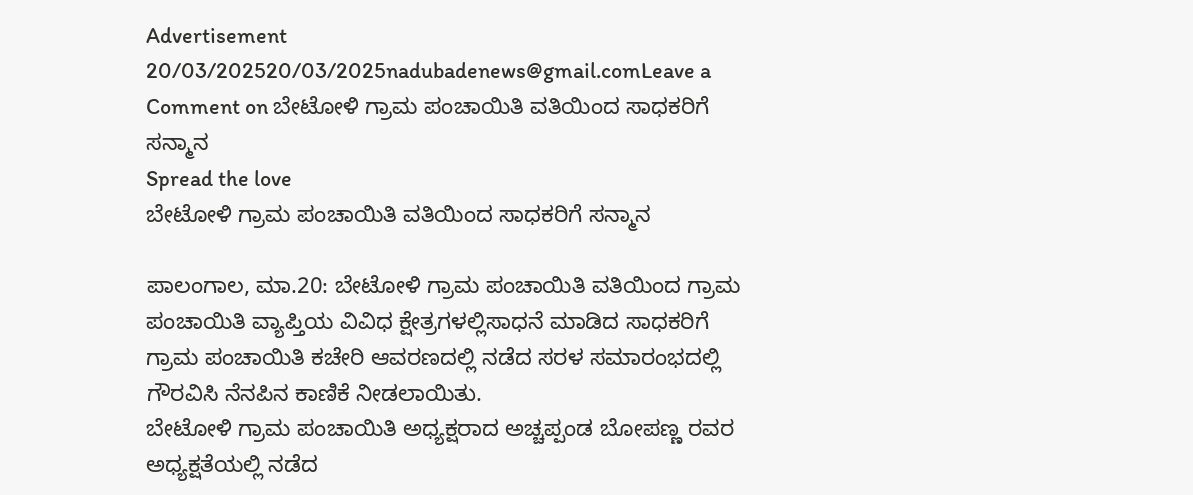Advertisement
20/03/202520/03/2025nadubadenews@gmail.comLeave a Comment on ಬೇಟೋಳಿ ಗ್ರಾಮ ಪಂಚಾಯಿತಿ ವತಿಯಿಂದ ಸಾಧಕರಿಗೆ ಸನ್ಮಾನ
Spread the love
ಬೇಟೋಳಿ ಗ್ರಾಮ ಪಂಚಾಯಿತಿ ವತಿಯಿಂದ ಸಾಧಕರಿಗೆ ಸನ್ಮಾನ

ಪಾಲಂಗಾಲ, ಮಾ.20: ಬೇಟೋಳಿ ಗ್ರಾಮ ಪಂಚಾಯಿತಿ ವತಿಯಿಂದ ಗ್ರಾಮ ಪಂಚಾಯಿತಿ ವ್ಯಾಪ್ತಿಯ ವಿವಿಧ ಕ್ಷೇತ್ರಗಳಲ್ಲಿಸಾಧನೆ ಮಾಡಿದ ಸಾಧಕರಿಗೆ ಗ್ರಾಮ ಪಂಚಾಯಿತಿ ಕಚೇರಿ ಆವರಣದಲ್ಲಿ ನಡೆದ ಸರಳ ಸಮಾರಂಭದಲ್ಲಿ ಗೌರವಿಸಿ ನೆನಪಿನ ಕಾಣಿಕೆ ನೀಡಲಾಯಿತು.
ಬೇಟೋಳಿ ಗ್ರಾಮ ಪಂಚಾಯಿತಿ ಅಧ್ಯಕ್ಷರಾದ ಅಚ್ಚಪ್ಪಂಡ ಬೋಪಣ್ಣ ರವರ ಅಧ್ಯಕ್ಷತೆಯಲ್ಲಿ ನಡೆದ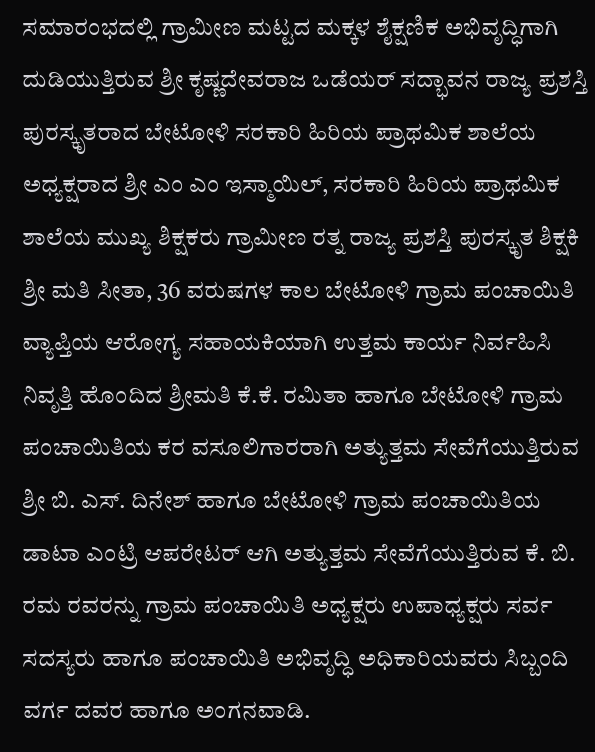ಸಮಾರಂಭದಲ್ಲಿ ಗ್ರಾಮೀಣ ಮಟ್ಟದ ಮಕ್ಕಳ ಶೈಕ್ಷಣಿಕ ಅಭಿವೃದ್ಧಿಗಾಗಿ ದುಡಿಯುತ್ತಿರುವ ಶ್ರೀ ಕೃಷ್ಣದೇವರಾಜ ಒಡೆಯರ್ ಸದ್ಭಾವನ ರಾಜ್ಯ ಪ್ರಶಸ್ತಿ ಪುರಸ್ಕೃತರಾದ ಬೇಟೋಳಿ ಸರಕಾರಿ ಹಿರಿಯ ಪ್ರಾಥಮಿಕ ಶಾಲೆಯ ಅಧ್ಯಕ್ಷರಾದ ಶ್ರೀ ಎಂ ಎಂ ಇಸ್ಮಾಯಿಲ್, ಸರಕಾರಿ ಹಿರಿಯ ಪ್ರಾಥಮಿಕ ಶಾಲೆಯ ಮುಖ್ಯ ಶಿಕ್ಷಕರು ಗ್ರಾಮೀಣ ರತ್ನ ರಾಜ್ಯ ಪ್ರಶಸ್ತಿ ಪುರಸ್ಕೃತ ಶಿಕ್ಷಕಿ ಶ್ರೀ ಮತಿ ಸೀತಾ, 36 ವರುಷಗಳ ಕಾಲ ಬೇಟೋಳಿ ಗ್ರಾಮ ಪಂಚಾಯಿತಿ ವ್ಯಾಪ್ತಿಯ ಆರೋಗ್ಯ ಸಹಾಯಕಿಯಾಗಿ ಉತ್ತಮ ಕಾರ್ಯ ನಿರ್ವಹಿಸಿ ನಿವೃತ್ತಿ ಹೊಂದಿದ ಶ್ರೀಮತಿ ಕೆ.ಕೆ. ರಮಿತಾ ಹಾಗೂ ಬೇಟೋಳಿ ಗ್ರಾಮ ಪಂಚಾಯಿತಿಯ ಕರ ವಸೂಲಿಗಾರರಾಗಿ ಅತ್ಯುತ್ತಮ ಸೇವೆಗೆಯುತ್ತಿರುವ ಶ್ರೀ ಬಿ. ಎಸ್. ದಿನೇಶ್ ಹಾಗೂ ಬೇಟೋಳಿ ಗ್ರಾಮ ಪಂಚಾಯಿತಿಯ ಡಾಟಾ ಎಂಟ್ರಿ ಆಪರೇಟರ್ ಆಗಿ ಅತ್ಯುತ್ತಮ ಸೇವೆಗೆಯುತ್ತಿರುವ ಕೆ. ಬಿ. ರಮ ರವರನ್ನು ಗ್ರಾಮ ಪಂಚಾಯಿತಿ ಅಧ್ಯಕ್ಷರು ಉಪಾಧ್ಯಕ್ಷರು ಸರ್ವ ಸದಸ್ಯರು ಹಾಗೂ ಪಂಚಾಯಿತಿ ಅಭಿವೃದ್ಧಿ ಅಧಿಕಾರಿಯವರು ಸಿಬ್ಬಂದಿ ವರ್ಗ ದವರ ಹಾಗೂ ಅಂಗನವಾಡಿ.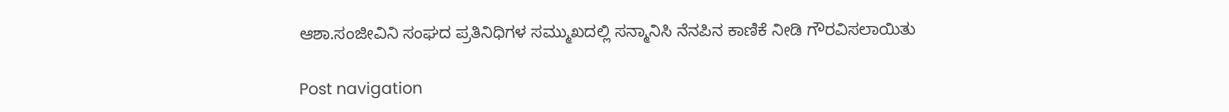ಆಶಾ.ಸಂಜೀವಿನಿ ಸಂಘದ ಪ್ರತಿನಿಧಿಗಳ ಸಮ್ಮುಖದಲ್ಲಿ ಸನ್ಮಾನಿಸಿ ನೆನಪಿನ ಕಾಣಿಕೆ ನೀಡಿ ಗೌರವಿಸಲಾಯಿತು

Post navigation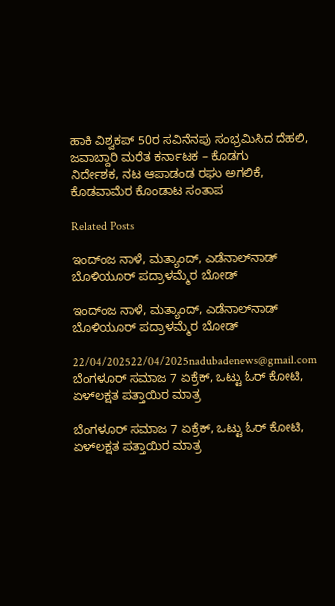ಹಾಕಿ ವಿಶ್ವಕಪ್ 50ರ ಸವಿನೆನಪು ಸಂಭ್ರಮಿಸಿದ ದೆಹಲಿ, ಜವಾಬ್ದಾರಿ ಮರೆತ ಕರ್ನಾಟಕ – ಕೊಡಗು
ನಿರ್ದೇಶಕ, ನಟ ಆಪಾಡಂಡ ರಘು ಅಗಲಿಕೆ, ಕೊಡವಾಮೆರ ಕೊಂಡಾಟ ಸಂತಾಪ

Related Posts

ಇಂದ್ಂಜ ನಾಳೆ, ಮತ್ಯಾಂದ್‌, ಎಡೆನಾಲ್‌ನಾಡ್ ಬೊಳಿಯೂರ್‌ ಪದ್ರಾಳಮ್ಮೆರ ಬೋಡ್‌

ಇಂದ್ಂಜ ನಾಳೆ, ಮತ್ಯಾಂದ್‌, ಎಡೆನಾಲ್‌ನಾಡ್ ಬೊಳಿಯೂರ್‌ ಪದ್ರಾಳಮ್ಮೆರ ಬೋಡ್‌

22/04/202522/04/2025nadubadenews@gmail.com
ಬೆಂಗಳೂರ್‌ ಸಮಾಜ 7 ಏಕ್ರೆಕ್‌, ಒಟ್ಟು ಓರ್‌ ಕೋಟಿ, ಏಳ್‌ಲಕ್ಷತ ಪತ್ತಾಯಿರ ಮಾತ್ರ

ಬೆಂಗಳೂರ್‌ ಸಮಾಜ 7 ಏಕ್ರೆಕ್‌, ಒಟ್ಟು ಓರ್‌ ಕೋಟಿ, ಏಳ್‌ಲಕ್ಷತ ಪತ್ತಾಯಿರ ಮಾತ್ರ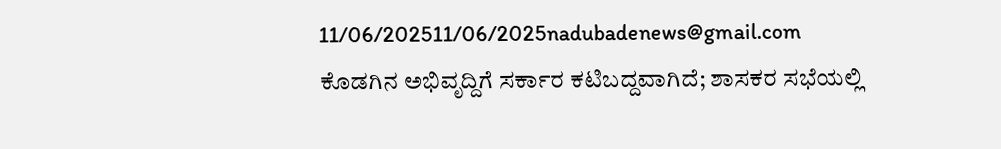11/06/202511/06/2025nadubadenews@gmail.com
ಕೊಡಗಿನ ಅಭಿವೃದ್ದಿಗೆ ಸರ್ಕಾರ ಕಟಿಬದ್ದವಾಗಿದೆ; ಶಾಸಕರ ಸಭೆಯಲ್ಲಿ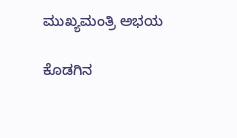ಮುಖ್ಯಮಂತ್ರಿ ಅಭಯ

ಕೊಡಗಿನ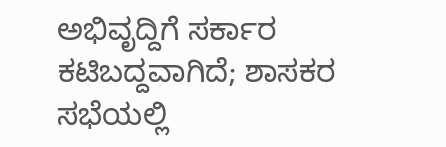ಅಭಿವೃದ್ದಿಗೆ ಸರ್ಕಾರ ಕಟಿಬದ್ದವಾಗಿದೆ; ಶಾಸಕರ ಸಭೆಯಲ್ಲಿ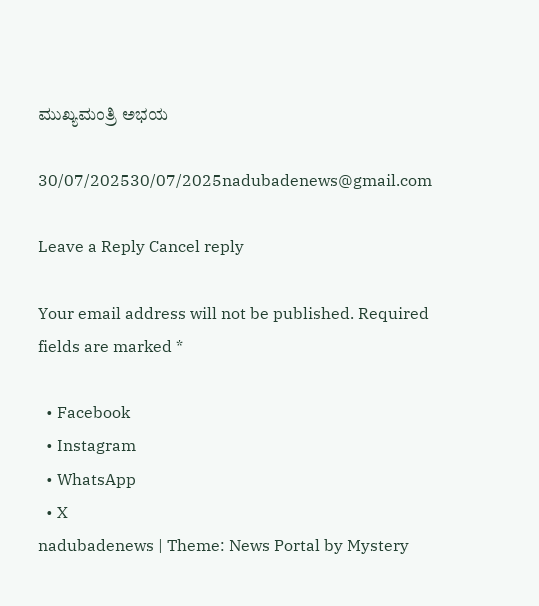ಮುಖ್ಯಮಂತ್ರಿ ಅಭಯ

30/07/202530/07/2025nadubadenews@gmail.com

Leave a Reply Cancel reply

Your email address will not be published. Required fields are marked *

  • Facebook
  • Instagram
  • WhatsApp
  • X
nadubadenews | Theme: News Portal by Mystery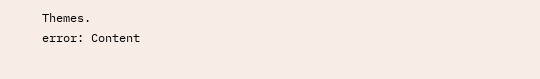Themes.
error: Content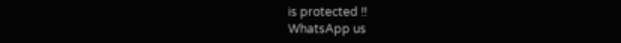is protected !!
WhatsApp us